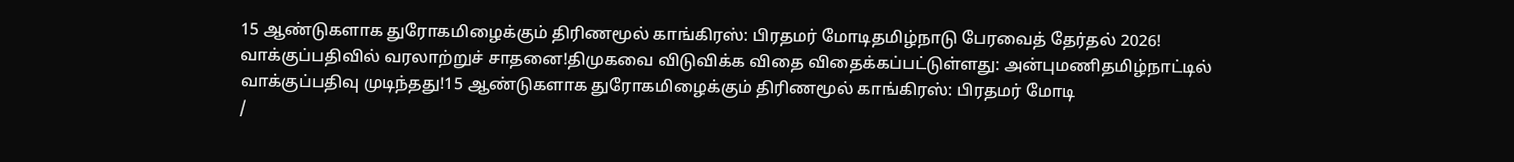15 ஆண்டுகளாக துரோகமிழைக்கும் திரிணமூல் காங்கிரஸ்: பிரதமர் மோடிதமிழ்நாடு பேரவைத் தேர்தல் 2026! வாக்குப்பதிவில் வரலாற்றுச் சாதனை!திமுகவை விடுவிக்க விதை விதைக்கப்பட்டுள்ளது: அன்புமணிதமிழ்நாட்டில் வாக்குப்பதிவு முடிந்தது!15 ஆண்டுகளாக துரோகமிழைக்கும் திரிணமூல் காங்கிரஸ்: பிரதமர் மோடி
/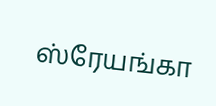ஸ்ரேயங்கா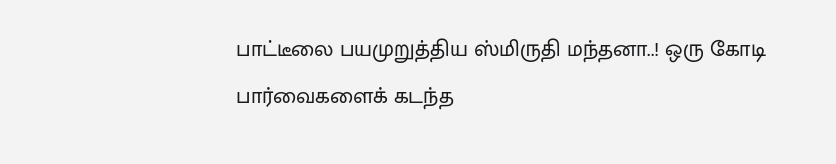பாட்டீலை பயமுறுத்திய ஸ்மிருதி மந்தனா..! ஒரு கோடி பார்வைகளைக் கடந்த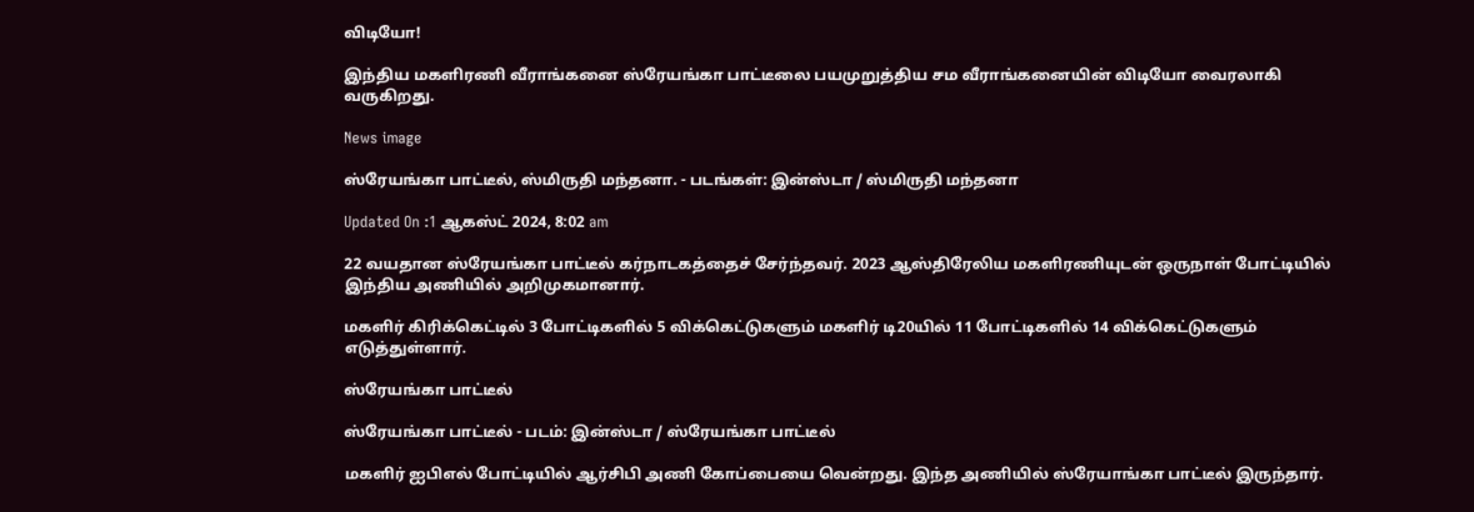விடியோ!

இந்திய மகளிரணி வீராங்கனை ஸ்ரேயங்கா பாட்டீலை பயமுறுத்திய சம வீராங்கனையின் விடியோ வைரலாகி வருகிறது.

News image

ஸ்ரேயங்கா பாட்டீல், ஸ்மிருதி மந்தனா. - படங்கள்: இன்ஸ்டா / ஸ்மிருதி மந்தனா

Updated On :1 ஆகஸ்ட் 2024, 8:02 am

22 வயதான ஸ்ரேயங்கா பாட்டீல் கர்நாடகத்தைச் சேர்ந்தவர். 2023 ஆஸ்திரேலிய மகளிரணியுடன் ஒருநாள் போட்டியில் இந்திய அணியில் அறிமுகமானார்.

மகளிர் கிரிக்கெட்டில் 3 போட்டிகளில் 5 விக்கெட்டுகளும் மகளிர் டி20யில் 11 போட்டிகளில் 14 விக்கெட்டுகளும் எடுத்துள்ளார்.

ஸ்ரேயங்கா பாட்டீல்

ஸ்ரேயங்கா பாட்டீல் - படம்: இன்ஸ்டா / ஸ்ரேயங்கா பாட்டீல்

மகளிர் ஐபிஎல் போட்டியில் ஆர்சிபி அணி கோப்பையை வென்றது. இந்த அணியில் ஸ்ரேயாங்கா பாட்டீல் இருந்தார்.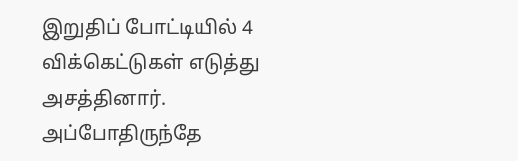இறுதிப் போட்டியில் 4 விக்கெட்டுகள் எடுத்து அசத்தினார். அப்போதிருந்தே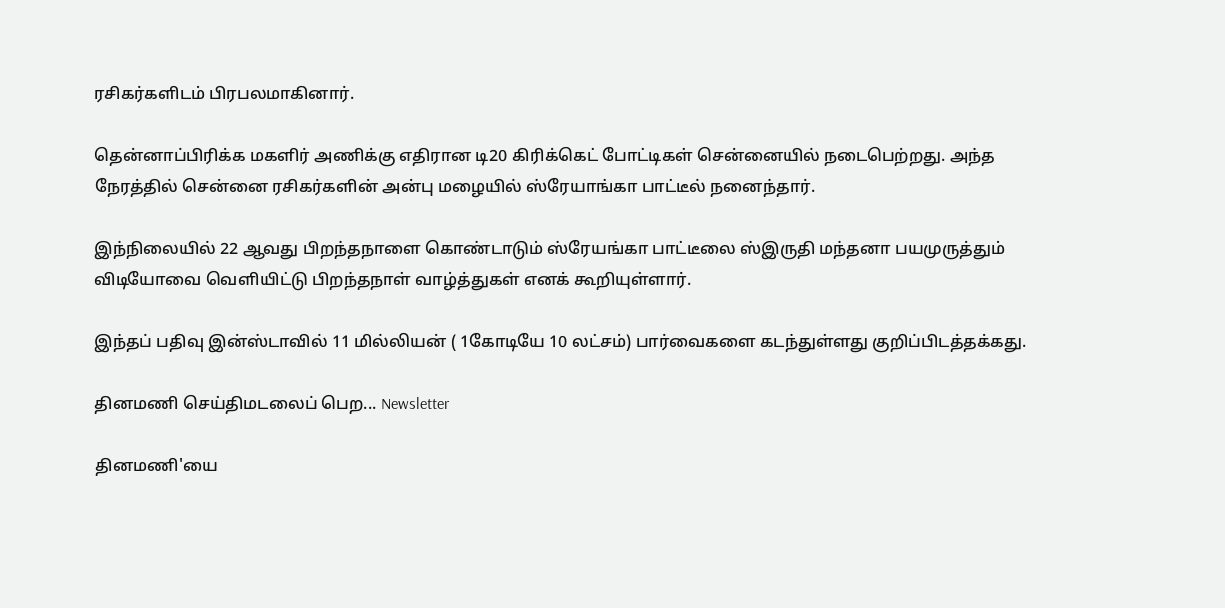ரசிகர்களிடம் பிரபலமாகினார்.

தென்னாப்பிரிக்க மகளிர் அணிக்கு எதிரான டி20 கிரிக்கெட் போட்டிகள் சென்னையில் நடைபெற்றது. அந்த நேரத்தில் சென்னை ரசிகர்களின் அன்பு மழையில் ஸ்ரேயாங்கா பாட்டீல் நனைந்தார்.

இந்நிலையில் 22 ஆவது பிறந்தநாளை கொண்டாடும் ஸ்ரேயங்கா பாட்டீலை ஸ்இருதி மந்தனா பயமுருத்தும் விடியோவை வெளியிட்டு பிறந்தநாள் வாழ்த்துகள் எனக் கூறியுள்ளார்.

இந்தப் பதிவு இன்ஸ்டாவில் 11 மில்லியன் ( 1கோடியே 10 லட்சம்) பார்வைகளை கடந்துள்ளது குறிப்பிடத்தக்கது.

தினமணி செய்திமடலைப் பெற... Newsletter

தினமணி'யை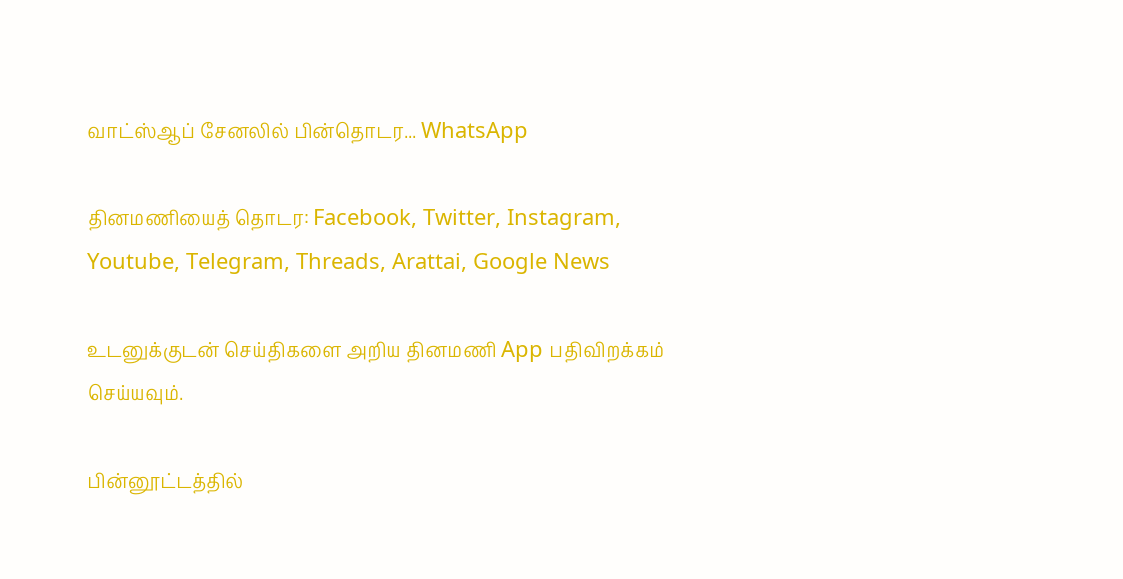வாட்ஸ்ஆப் சேனலில் பின்தொடர... WhatsApp

தினமணியைத் தொடர: Facebook, Twitter, Instagram, Youtube, Telegram, Threads, Arattai, Google News

உடனுக்குடன் செய்திகளை அறிய தினமணி App பதிவிறக்கம் செய்யவும்.

பின்னூட்டத்தில்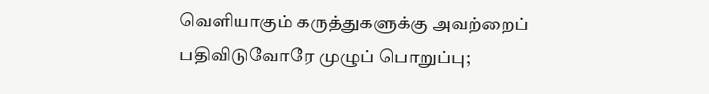வெளியாகும் கருத்துகளுக்கு அவற்றைப் பதிவிடுவோரே முழுப் பொறுப்பு;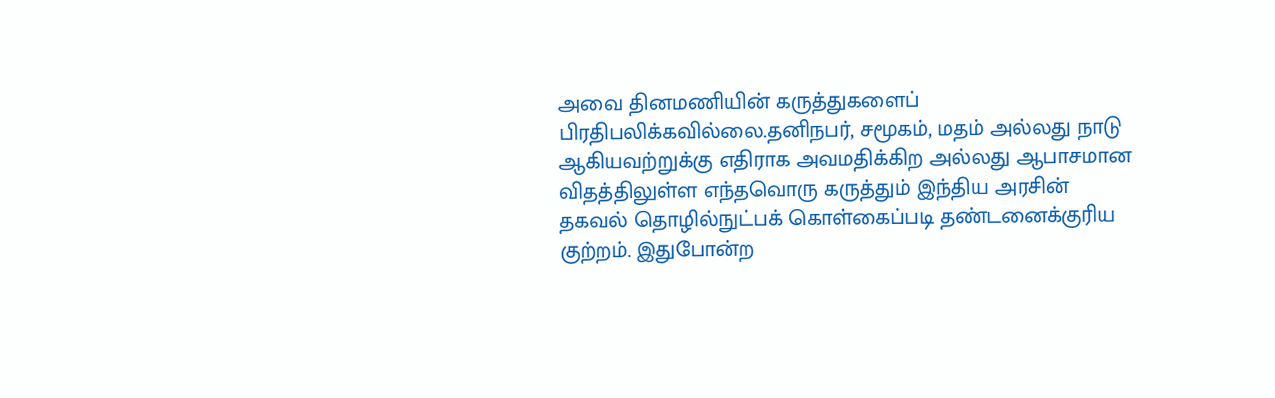அவை தினமணியின் கருத்துகளைப் பிரதிபலிக்கவில்லை.தனிநபர், சமூகம், மதம் அல்லது நாடு ஆகியவற்றுக்கு எதிராக அவமதிக்கிற அல்லது ஆபாசமான விதத்திலுள்ள எந்தவொரு கருத்தும் இந்திய அரசின் தகவல் தொழில்நுட்பக் கொள்கைப்படி தண்டனைக்குரிய குற்றம். இதுபோன்ற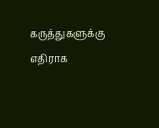கருத்துகளுக்கு எதிராக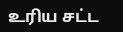உரிய சட்ட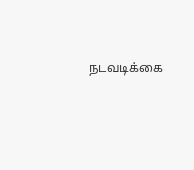நடவடிக்கை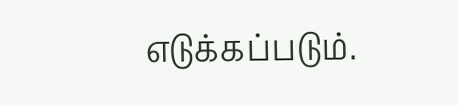எடுக்கப்படும்.